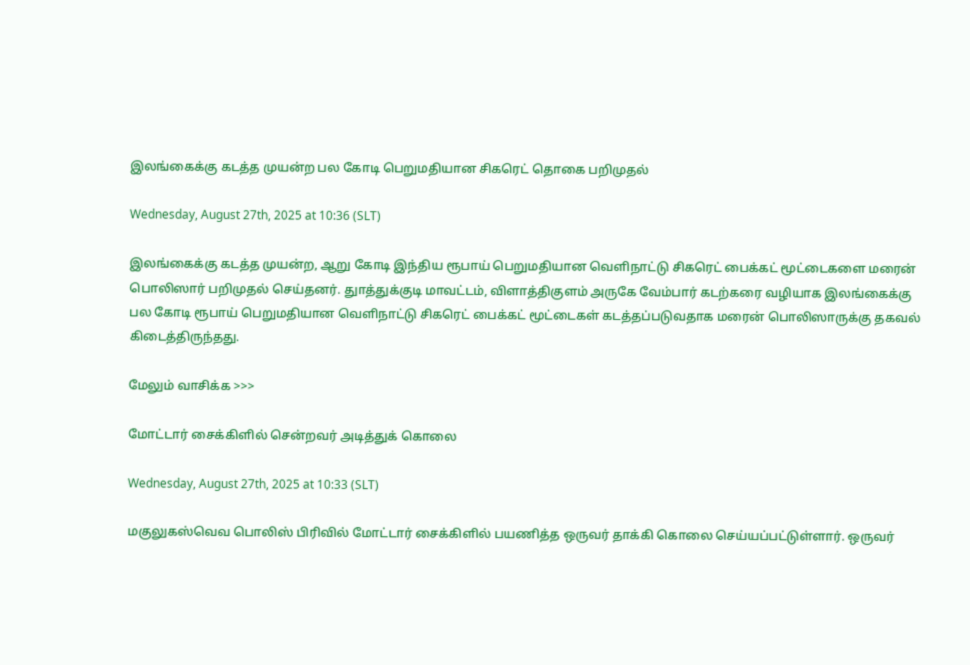இலங்கைக்கு கடத்த முயன்ற பல கோடி பெறுமதியான சிகரெட் தொகை பறிமுதல்

Wednesday, August 27th, 2025 at 10:36 (SLT)

இலங்கைக்கு கடத்த முயன்ற, ஆறு கோடி இந்திய ரூபாய் பெறுமதியான வெளிநாட்டு சிகரெட் பைக்கட் மூட்டைகளை மரைன் பொலிஸார் பறிமுதல் செய்தனர். துாத்துக்குடி மாவட்டம், விளாத்திகுளம் அருகே வேம்பார் கடற்கரை வழியாக இலங்கைக்கு பல கோடி ரூபாய் பெறுமதியான வெளிநாட்டு சிகரெட் பைக்கட் மூட்டைகள் கடத்தப்படுவதாக மரைன் பொலிஸாருக்கு தகவல் கிடைத்திருந்தது.

மேலும் வாசிக்க >>>

மோட்டார் சைக்கிளில் சென்றவர் அடித்துக் கொலை

Wednesday, August 27th, 2025 at 10:33 (SLT)

மகுலுகஸ்வெவ பொலிஸ் பிரிவில் மோட்டார் சைக்கிளில் பயணித்த ஒருவர் தாக்கி கொலை செய்யப்பட்டுள்ளார். ஒருவர்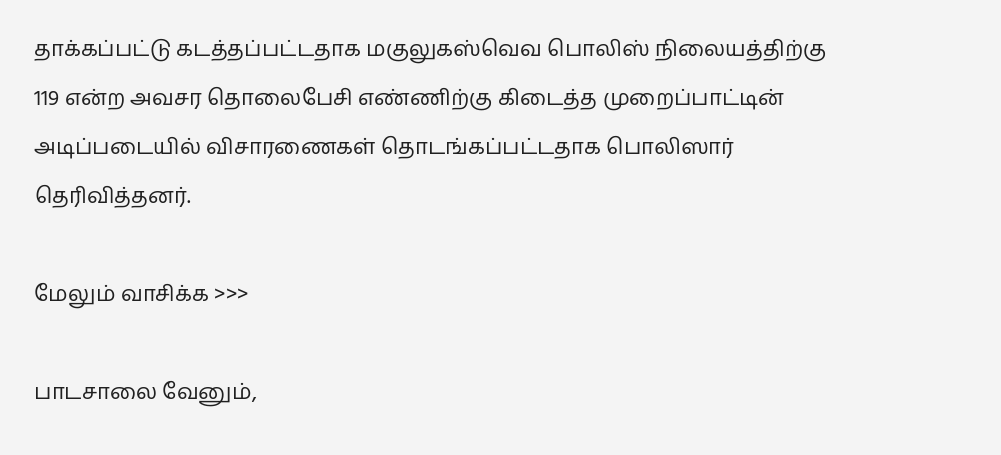தாக்கப்பட்டு கடத்தப்பட்டதாக மகுலுகஸ்வெவ பொலிஸ் நிலையத்திற்கு 119 என்ற அவசர தொலைபேசி எண்ணிற்கு கிடைத்த முறைப்பாட்டின் அடிப்படையில் விசாரணைகள் தொடங்கப்பட்டதாக பொலிஸார் தெரிவித்தனர்.

மேலும் வாசிக்க >>>

பாடசாலை வேனும்,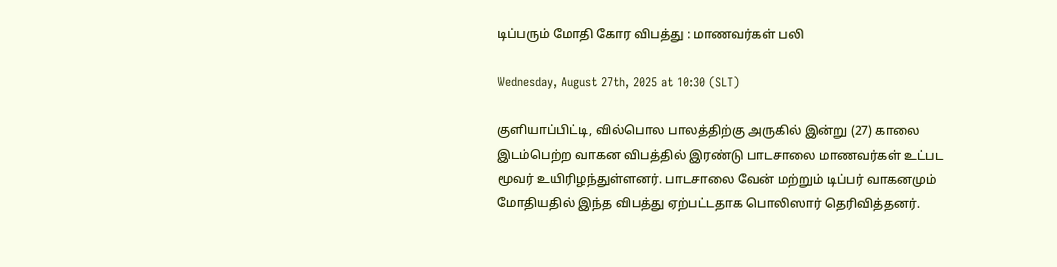டிப்பரும் மோதி கோர விபத்து : மாணவர்கள் பலி

Wednesday, August 27th, 2025 at 10:30 (SLT)

குளியாப்பிட்டி, வில்பொல பாலத்திற்கு அருகில் இன்று (27) காலை இடம்பெற்ற வாகன விபத்தில் இரண்டு பாடசாலை மாணவர்கள் உட்பட மூவர் உயிரிழந்துள்ளனர். பாடசாலை வேன் மற்றும் டிப்பர் வாகனமும் மோதியதில் இந்த விபத்து ஏற்பட்டதாக பொலிஸார் தெரிவித்தனர்.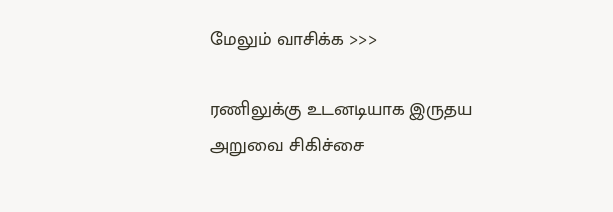மேலும் வாசிக்க >>>

ரணிலுக்கு உடனடியாக இருதய அறுவை சிகிச்சை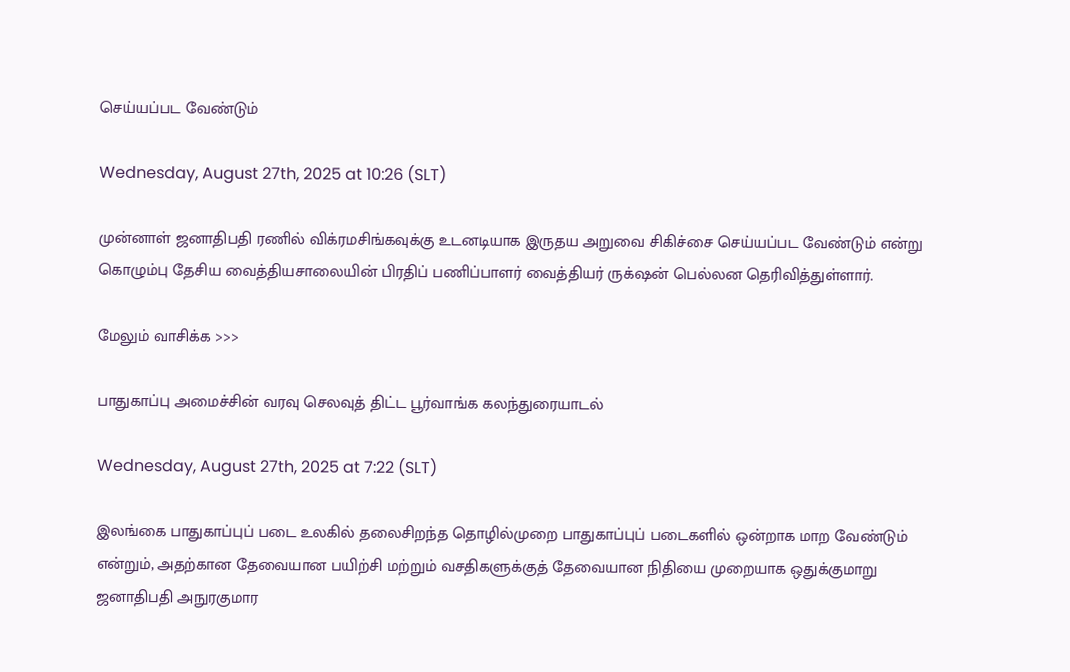செய்யப்பட வேண்டும்

Wednesday, August 27th, 2025 at 10:26 (SLT)

முன்னாள் ஜனாதிபதி ரணில் விக்ரமசிங்கவுக்கு உடனடியாக இருதய அறுவை சிகிச்சை செய்யப்பட வேண்டும் என்று கொழும்பு தேசிய வைத்தியசாலையின் பிரதிப் பணிப்பாளர் வைத்தியர் ருக்‌ஷன் பெல்லன தெரிவித்துள்ளார்.

மேலும் வாசிக்க >>>

பாதுகாப்பு அமைச்சின் வரவு செலவுத் திட்ட பூர்வாங்க கலந்துரையாடல்

Wednesday, August 27th, 2025 at 7:22 (SLT)

இலங்கை பாதுகாப்புப் படை உலகில் தலைசிறந்த தொழில்முறை பாதுகாப்புப் படைகளில் ஒன்றாக மாற வேண்டும் என்றும், அதற்கான தேவையான பயிற்சி மற்றும் வசதிகளுக்குத் தேவையான நிதியை முறையாக ஒதுக்குமாறு ஜனாதிபதி அநுரகுமார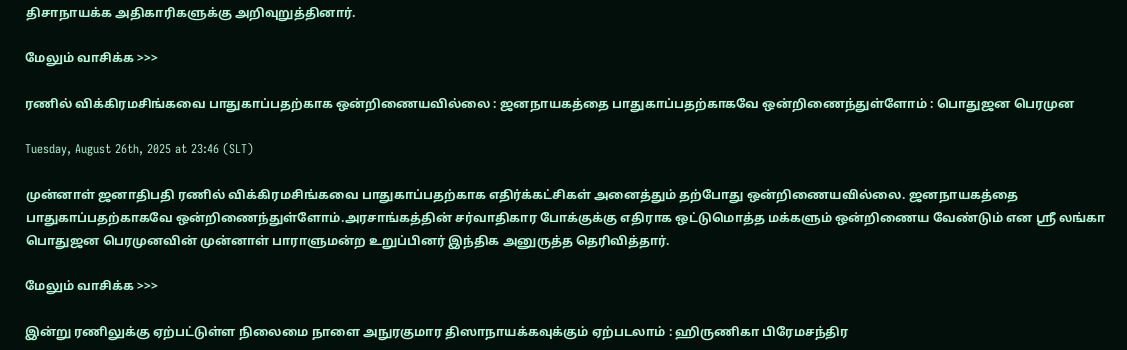திசாநாயக்க அதிகாரிகளுக்கு அறிவுறுத்தினார்.

மேலும் வாசிக்க >>>

ரணில் விக்கிரமசிங்கவை பாதுகாப்பதற்காக ஒன்றிணையவில்லை : ஜனநாயகத்தை பாதுகாப்பதற்காகவே ஒன்றிணைந்துள்ளோம் : பொதுஜன பெரமுன

Tuesday, August 26th, 2025 at 23:46 (SLT)

முன்னாள் ஜனாதிபதி ரணில் விக்கிரமசிங்கவை பாதுகாப்பதற்காக எதிர்க்கட்சிகள் அனைத்தும் தற்போது ஒன்றிணையவில்லை. ஜனநாயகத்தை பாதுகாப்பதற்காகவே ஒன்றிணைந்துள்ளோம்.அரசாங்கத்தின் சர்வாதிகார போக்குக்கு எதிராக ஒட்டுமொத்த மக்களும் ஒன்றிணைய வேண்டும் என ஸ்ரீ லங்கா பொதுஜன பெரமுனவின் முன்னாள் பாராளுமன்ற உறுப்பினர் இந்திக அனுருத்த தெரிவித்தார்.

மேலும் வாசிக்க >>>

இன்று ரணிலுக்கு ஏற்பட்டுள்ள நிலைமை நாளை அநுரகுமார திஸாநாயக்கவுக்கும் ஏற்படலாம் : ஹிருணிகா பிரேமசந்திர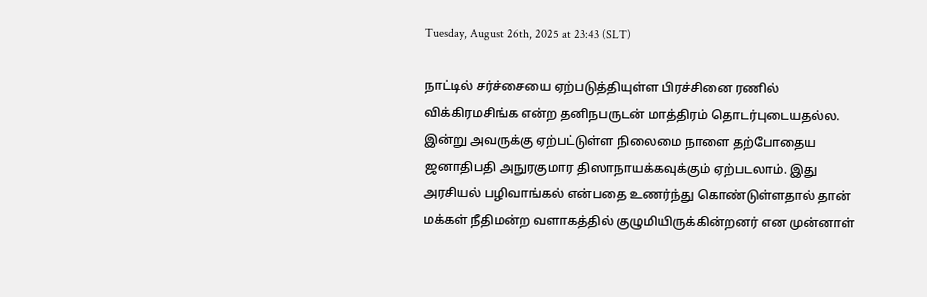Tuesday, August 26th, 2025 at 23:43 (SLT)

நாட்டில் சர்ச்சையை ஏற்படுத்தியுள்ள பிரச்சினை ரணில் விக்கிரமசிங்க என்ற தனிநபருடன் மாத்திரம் தொடர்புடையதல்ல. இன்று அவருக்கு ஏற்பட்டுள்ள நிலைமை நாளை தற்போதைய ஜனாதிபதி அநுரகுமார திஸாநாயக்கவுக்கும் ஏற்படலாம். இது அரசியல் பழிவாங்கல் என்பதை உணர்ந்து கொண்டுள்ளதால் தான் மக்கள் நீதிமன்ற வளாகத்தில் குழுமியிருக்கின்றனர் என முன்னாள்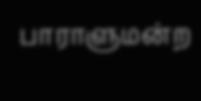பாராளுமன்ற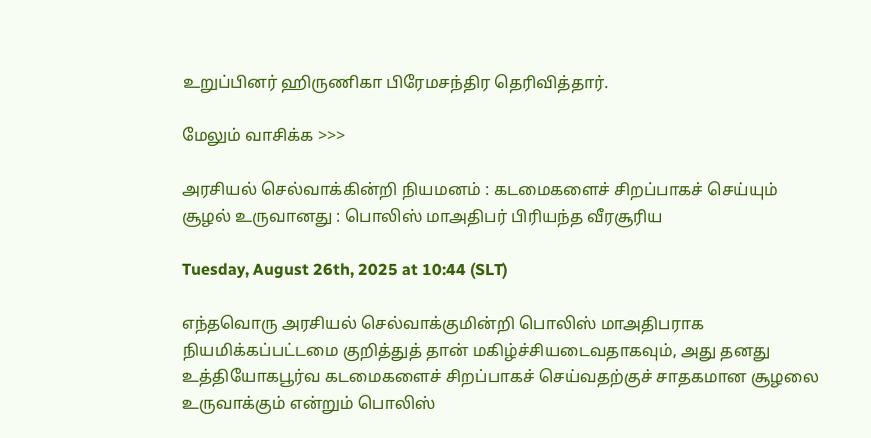உறுப்பினர் ஹிருணிகா பிரேமசந்திர தெரிவித்தார்.

மேலும் வாசிக்க >>>

அரசியல் செல்வாக்கின்றி நியமனம் : கடமைகளைச் சிறப்பாகச் செய்யும் சூழல் உருவானது : பொலிஸ் மாஅதிபர் பிரியந்த வீரசூரிய

Tuesday, August 26th, 2025 at 10:44 (SLT)

எந்தவொரு அரசியல் செல்வாக்குமின்றி பொலிஸ் மாஅதிபராக நியமிக்கப்பட்டமை குறித்துத் தான் மகிழ்ச்சியடைவதாகவும், அது தனது உத்தியோகபூர்வ கடமைகளைச் சிறப்பாகச் செய்வதற்குச் சாதகமான சூழலை உருவாக்கும் என்றும் பொலிஸ்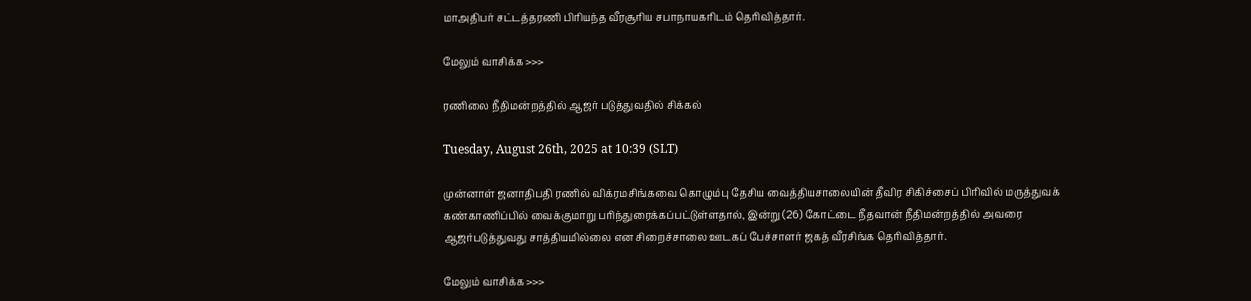மாஅதிபர் சட்டத்தரணி பிரியந்த வீரசூரிய சபாநாயகரிடம் தெரிவித்தார்.

மேலும் வாசிக்க >>>

ரணிலை நீதிமன்றத்தில் ஆஜர் படுத்துவதில் சிக்கல்

Tuesday, August 26th, 2025 at 10:39 (SLT)

முன்னாள் ஜனாதிபதி ரணில் விக்ரமசிங்கவை கொழும்பு தேசிய வைத்தியசாலையின் தீவிர சிகிச்சைப் பிரிவில் மருத்துவக் கண்காணிப்பில் வைக்குமாறு பரிந்துரைக்கப்பட்டுள்ளதால், இன்று (26) கோட்டை நீதவான் நீதிமன்றத்தில் அவரை ஆஜர்படுத்துவது சாத்தியமில்லை என சிறைச்சாலை ஊடகப் பேச்சாளர் ஜகத் வீரசிங்க தெரிவித்தார்.

மேலும் வாசிக்க >>>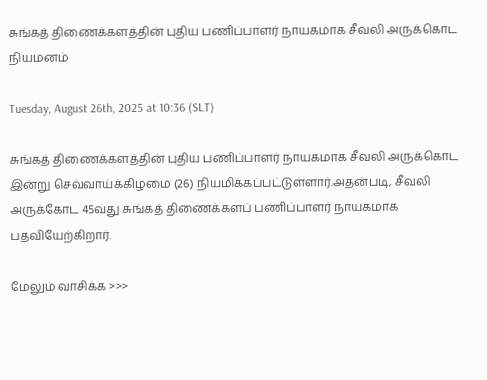சுங்கத் திணைக்களத்தின் புதிய பணிப்பாளர் நாயகமாக சீவலி அருக்கொட நியமனம்

Tuesday, August 26th, 2025 at 10:36 (SLT)

சுங்கத் திணைக்களத்தின் புதிய பணிப்பாளர் நாயகமாக சீவலி அருக்கொட இன்று செவ்வாய்க்கிழமை (26) நியமிக்கப்பட்டுள்ளார்.அதன்படி, சீவலி அருக்கோட 45வது சுங்கத் திணைக்களப் பணிப்பாளர் நாயகமாக பதவியேற்கிறார்.

மேலும் வாசிக்க >>>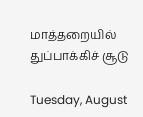மாத்தறையில் துப்பாக்கிச் சூடு

Tuesday, August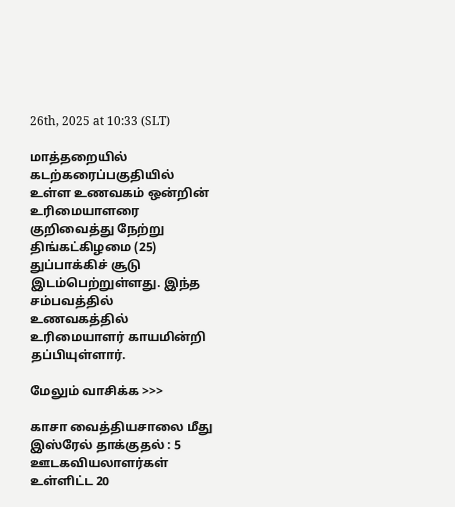26th, 2025 at 10:33 (SLT)

மாத்தறையில் கடற்கரைப்பகுதியில் உள்ள உணவகம் ஒன்றின் உரிமையாளரை குறிவைத்து நேற்று திங்கட்கிழமை (25) துப்பாக்கிச் சூடு இடம்பெற்றுள்ளது. இந்த சம்பவத்தில் உணவகத்தில் உரிமையாளர் காயமின்றி தப்பியுள்ளார்.

மேலும் வாசிக்க >>>

காசா வைத்தியசாலை மீது இஸ்ரேல் தாக்குதல் : 5 ஊடகவியலாளர்கள் உள்ளிட்ட 20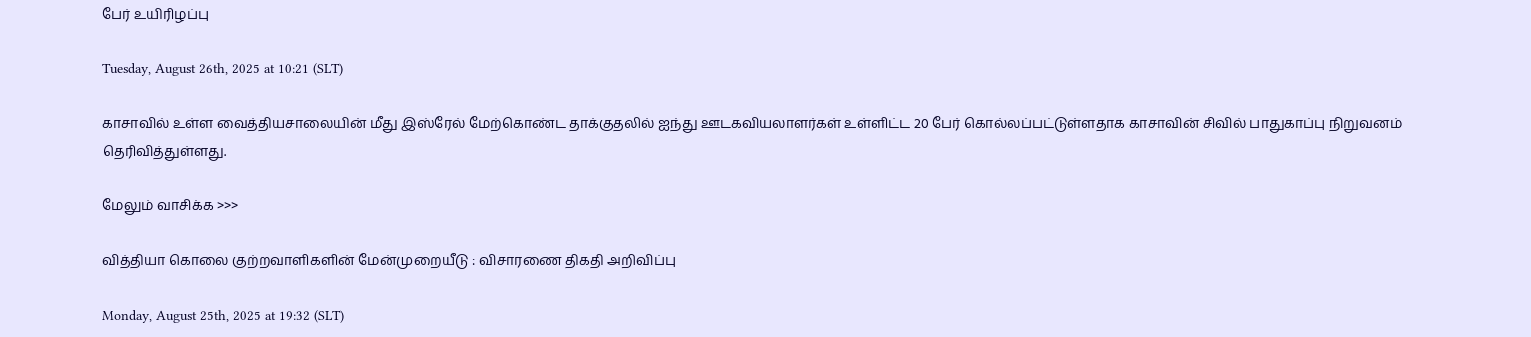பேர் உயிரிழப்பு

Tuesday, August 26th, 2025 at 10:21 (SLT)

காசாவில் உள்ள வைத்தியசாலையின் மீது இஸ்ரேல் மேற்கொண்ட தாக்குதலில் ஐந்து ஊடகவியலாளர்கள் உள்ளிட்ட 20 பேர் கொல்லப்பட்டுள்ளதாக காசாவின் சிவில் பாதுகாப்பு நிறுவனம் தெரிவித்துள்ளது.

மேலும் வாசிக்க >>>

வித்தியா கொலை குற்றவாளிகளின் மேன்முறையீடு : விசாரணை திகதி அறிவிப்பு

Monday, August 25th, 2025 at 19:32 (SLT)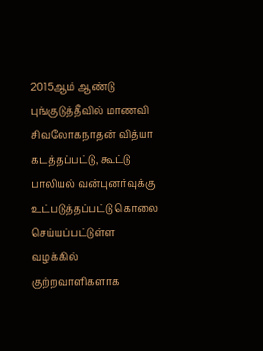2015ஆம் ஆண்டு புங்குடுத்தீவில் மாணவி சிவலோகநாதன் வித்யா கடத்தப்பட்டு, கூட்டு பாலியல் வன்புனர்வுக்கு உட்படுத்தப்பட்டு கொலை செய்யப்பட்டுள்ள வழக்கில் குற்றவாளிகளாக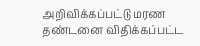அறிவிக்கப்பட்டு மரண தண்டனை விதிக்கப்பட்ட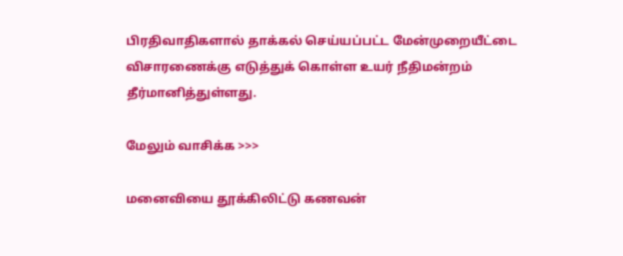பிரதிவாதிகளால் தாக்கல் செய்யப்பட்ட மேன்முறையீட்டை விசாரணைக்கு எடுத்துக் கொள்ள உயர் நீதிமன்றம் தீர்மானித்துள்ளது.

மேலும் வாசிக்க >>>

மனைவியை தூக்கிலிட்டு கணவன்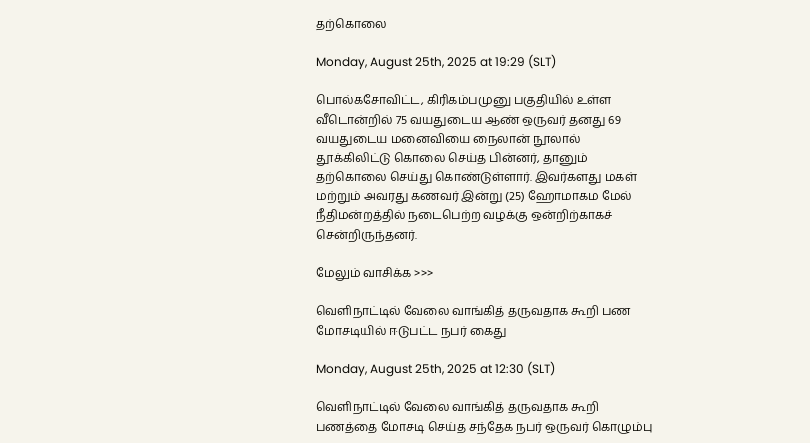தற்கொலை

Monday, August 25th, 2025 at 19:29 (SLT)

பொல்கசோவிட்ட, கிரிகம்பமுனு பகுதியில் உள்ள வீடொன்றில் 75 வயதுடைய ஆண் ஒருவர் தனது 69 வயதுடைய மனைவியை நைலான் நூலால் தூக்கிலிட்டு கொலை செய்த பின்னர், தானும் தற்கொலை செய்து கொண்டுள்ளார். இவர்களது மகள் மற்றும் அவரது கணவர் இன்று (25) ஹோமாகம மேல் நீதிமன்றத்தில் நடைபெற்ற வழக்கு ஒன்றிற்காகச் சென்றிருந்தனர்.

மேலும் வாசிக்க >>>

வெளிநாட்டில் வேலை வாங்கித் தருவதாக கூறி பண மோசடியில் ஈடுபட்ட நபர் கைது

Monday, August 25th, 2025 at 12:30 (SLT)

வெளிநாட்டில் வேலை வாங்கித் தருவதாக கூறி பணத்தை மோசடி செய்த சந்தேக நபர் ஒருவர் கொழும்பு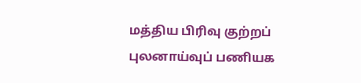மத்திய பிரிவு குற்றப் புலனாய்வுப் பணியக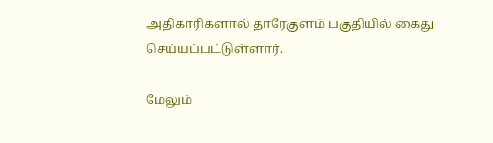அதிகாரிகளால் தாரேகுளம் பகுதியில் கைது செய்யப்பட்டுள்ளார்.

மேலும்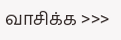வாசிக்க >>>